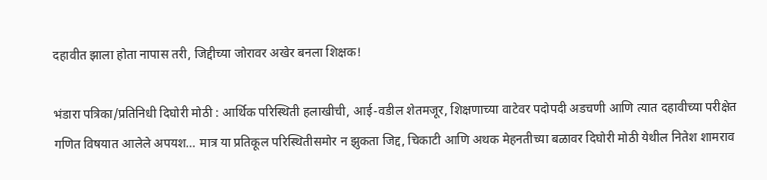दहावीत झाला होता नापास तरी, जिद्दीच्या जोरावर अखेर बनला शिक्षक!

भंडारा पत्रिका/प्रतिनिधी दिघोरी मोठी : आर्थिक परिस्थिती हलाखीची, आई-वडील शेतमजूर, शिक्षणाच्या वाटेवर पदोपदी अडचणी आणि त्यात दहावीच्या परीक्षेत गणित विषयात आलेले अपयश… मात्र या प्रतिकूल परिस्थितीसमोर न झुकता जिद्द, चिकाटी आणि अथक मेहनतीच्या बळावर दिघोरी मोठी येथील नितेश शामराव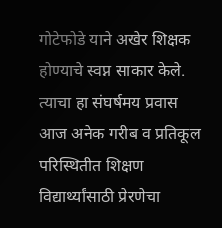गोटेफोडे याने अखेर शिक्षक होण्याचे स्वप्न साकार केले. त्याचा हा संघर्षमय प्रवास आज अनेक गरीब व प्रतिकूल परिस्थितीत शिक्षण विद्यार्थ्यांसाठी प्रेरणेचा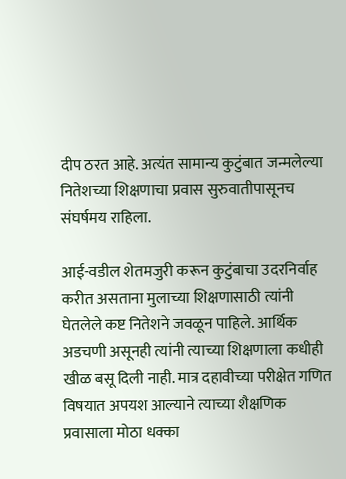दीप ठरत आहे. अत्यंत सामान्य कुटुंबात जन्मलेल्या नितेशच्या शिक्षणाचा प्रवास सुरुवातीपासूनच संघर्षमय राहिला.

आई-वडील शेतमजुरी करून कुटुंबाचा उदरनिर्वाह करीत असताना मुलाच्या शिक्षणासाठी त्यांनी घेतलेले कष्ट नितेशने जवळून पाहिले. आर्थिक अडचणी असूनही त्यांनी त्याच्या शिक्षणाला कधीही खीळ बसू दिली नाही. मात्र दहावीच्या परीक्षेत गणित विषयात अपयश आल्याने त्याच्या शैक्षणिक प्रवासाला मोठा धक्का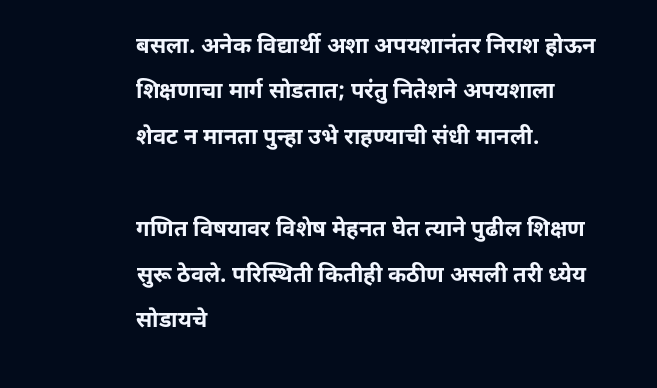बसला. अनेक विद्यार्थी अशा अपयशानंतर निराश होऊन शिक्षणाचा मार्ग सोडतात; परंतु नितेशने अपयशाला शेवट न मानता पुन्हा उभे राहण्याची संधी मानली.

गणित विषयावर विशेष मेहनत घेत त्याने पुढील शिक्षण सुरू ठेवले. परिस्थिती कितीही कठीण असली तरी ध्येय सोडायचे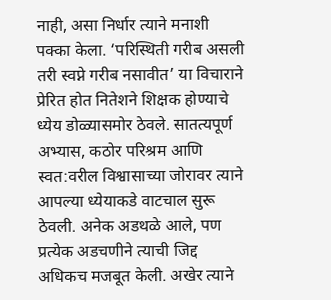नाही, असा निर्धार त्याने मनाशी पक्का केला. ‘परिस्थिती गरीब असली तरी स्वप्ने गरीब नसावीत’ या विचाराने प्रेरित होत नितेशने शिक्षक होण्याचे ध्येय डोळ्यासमोर ठेवले. सातत्यपूर्ण अभ्यास, कठोर परिश्रम आणि स्वत:वरील विश्वासाच्या जोरावर त्याने आपल्या ध्येयाकडे वाटचाल सुरू ठेवली. अनेक अडथळे आले, पण प्रत्येक अडचणीने त्याची जिद्द अधिकच मजबूत केली. अखेर त्याने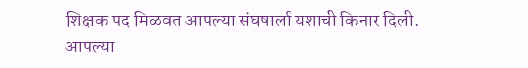शिक्षक पद मिळवत आपल्या संघषार्ला यशाची किनार दिली. आपल्या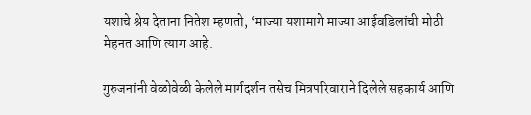यशाचे श्रेय देताना नितेश म्हणतो, ‘माज्या यशामागे माज्या आईवडिलांची मोठी मेहनत आणि त्याग आहे.

गुरुजनांनी वेळोवेळी केलेले मार्गदर्शन तसेच मित्रपरिवाराने दिलेले सहकार्य आणि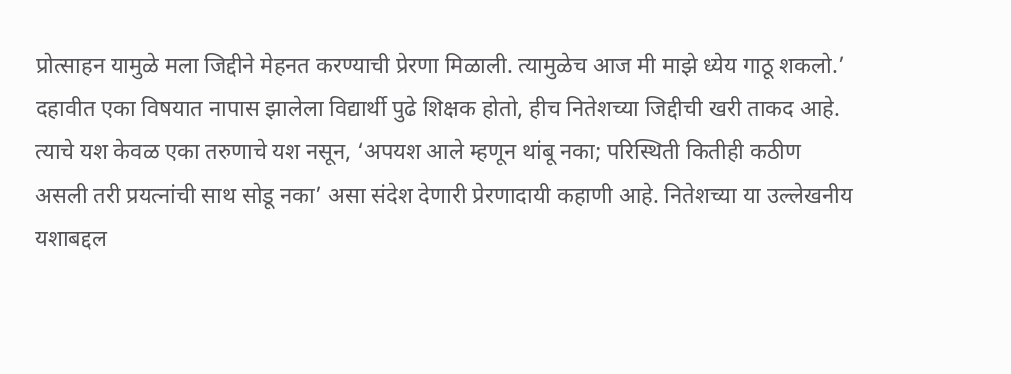प्रोत्साहन यामुळे मला जिद्दीने मेहनत करण्याची प्रेरणा मिळाली. त्यामुळेच आज मी माझे ध्येय गाठू शकलो.’ दहावीत एका विषयात नापास झालेला विद्यार्थी पुढे शिक्षक होतो, हीच नितेशच्या जिद्दीची खरी ताकद आहे. त्याचे यश केवळ एका तरुणाचे यश नसून, ‘अपयश आले म्हणून थांबू नका; परिस्थिती कितीही कठीण असली तरी प्रयत्नांची साथ सोडू नका’ असा संदेश देणारी प्रेरणादायी कहाणी आहे. नितेशच्या या उल्लेखनीय यशाबद्दल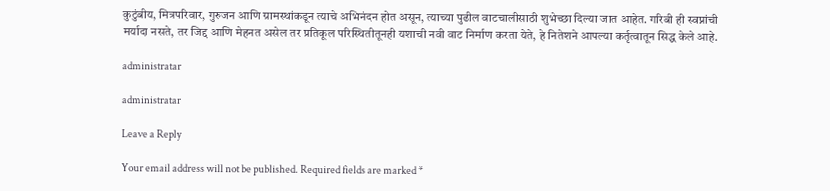कुटुंबीय, मित्रपरिवार, गुरुजन आणि ग्रामस्थांकडून त्याचे अभिनंदन होत असून, त्याच्या पुढील वाटचालीसाठी शुभेच्छा दिल्या जात आहेत. गरिबी ही स्वप्नांची मर्यादा नसते, तर जिद्द आणि मेहनत असेल तर प्रतिकूल परिस्थितीतूनही यशाची नवी वाट निर्माण करता येते, हे नितेशने आपल्या कर्तृत्वातून सिद्ध केले आहे.

administratar

administratar

Leave a Reply

Your email address will not be published. Required fields are marked *